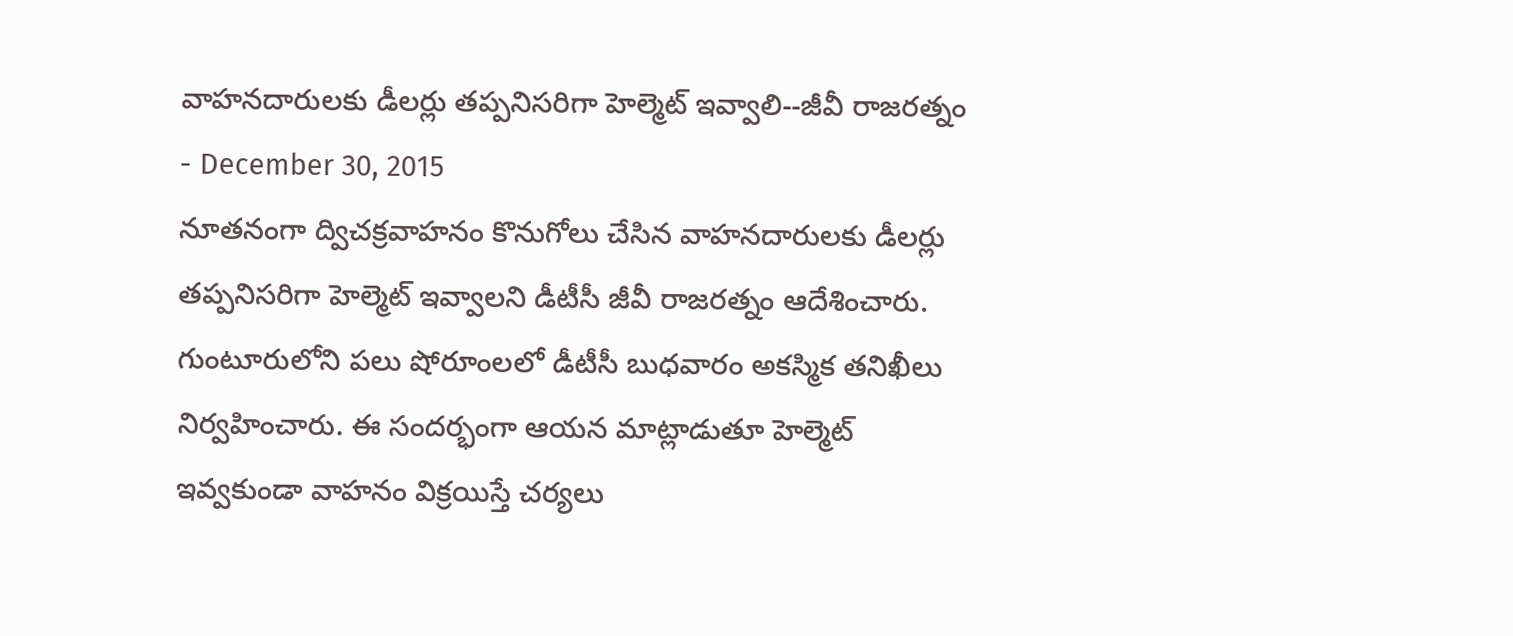వాహనదారులకు డీలర్లు తప్పనిసరిగా హెల్మెట్ ఇవ్వాలి--జీవీ రాజరత్నం
- December 30, 2015
నూతనంగా ద్విచక్రవాహనం కొనుగోలు చేసిన వాహనదారులకు డీలర్లు తప్పనిసరిగా హెల్మెట్ ఇవ్వాలని డీటీసీ జీవీ రాజరత్నం ఆదేశించారు. గుంటూరులోని పలు షోరూంలలో డీటీసీ బుధవారం అకస్మిక తనిఖీలు నిర్వహించారు. ఈ సందర్భంగా ఆయన మాట్లాడుతూ హెల్మెట్ ఇవ్వకుండా వాహనం విక్రయిస్తే చర్యలు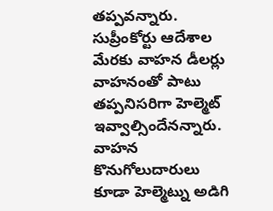తప్పవన్నారు. సుప్రీంకోర్టు ఆదేశాల మేరకు వాహన డీలర్లు వాహనంతో పాటు తప్పనిసరిగా హెల్మెట్ ఇవ్వాల్సిందేనన్నారు. వాహన కొనుగోలుదారులు కూడా హెల్మెట్ను అడిగి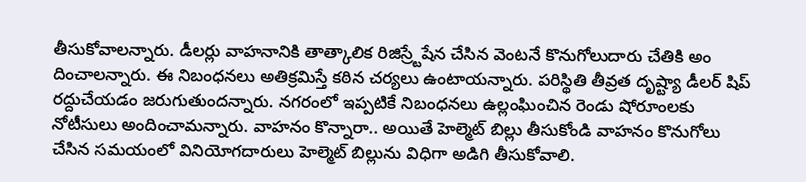తీసుకోవాలన్నారు. డీలర్లు వాహనానికి తాత్కాలిక రిజిస్ర్టేషేన చేసిన వెంటనే కొనుగోలుదారు చేతికి అం దించాలన్నారు. ఈ నిబంధనలు అతిక్రమిస్తే కఠిన చర్యలు ఉంటాయన్నారు. పరిస్థితి తీవ్రత దృష్ట్యా డీలర్ షిప్ రద్దుచేయడం జరుగుతుందన్నారు. నగరంలో ఇప్పటికే నిబంధనలు ఉల్లంఘించిన రెండు షోరూంలకు నోటీసులు అందించామన్నారు. వాహనం కొన్నారా.. అయితే హెల్మెట్ బిల్లు తీసుకోండి వాహనం కొనుగోలు చేసిన సమయంలో వినియోగదారులు హెల్మెట్ బిల్లును విధిగా అడిగి తీసుకోవాలి.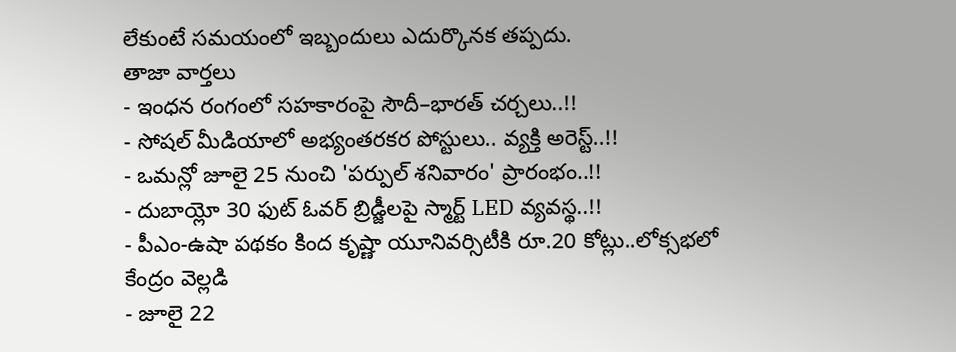లేకుంటే సమయంలో ఇబ్బందులు ఎదుర్కొనక తప్పదు.
తాజా వార్తలు
- ఇంధన రంగంలో సహకారంపై సౌదీ–భారత్ చర్చలు..!!
- సోషల్ మీడియాలో అభ్యంతరకర పోస్టులు.. వ్యక్తి అరెస్ట్..!!
- ఒమన్లో జూలై 25 నుంచి 'పర్పుల్ శనివారం' ప్రారంభం..!!
- దుబాయ్లో 30 ఫుట్ ఓవర్ బ్రిడ్జీలపై స్మార్ట్ LED వ్యవస్థ..!!
- పీఎం-ఉషా పథకం కింద కృష్ణా యూనివర్సిటీకి రూ.20 కోట్లు..లోక్సభలో కేంద్రం వెల్లడి
- జూలై 22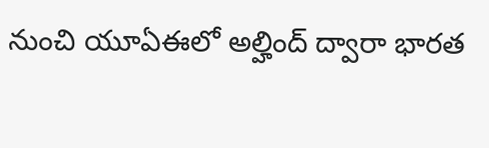నుంచి యూఏఈలో అల్హింద్ ద్వారా భారత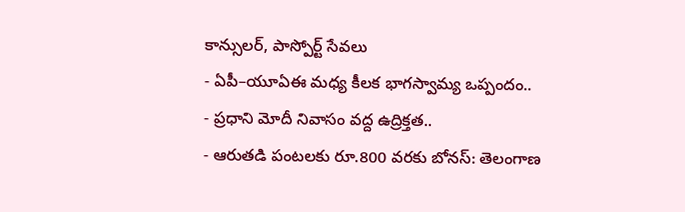కాన్సులర్, పాస్పోర్ట్ సేవలు
- ఏపీ–యూఏఈ మధ్య కీలక భాగస్వామ్య ఒప్పందం..
- ప్రధాని మోదీ నివాసం వద్ద ఉద్రిక్తత..
- ఆరుతడి పంటలకు రూ.800 వరకు బోనస్: తెలంగాణ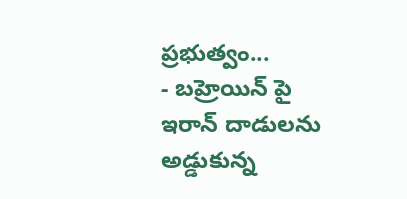ప్రభుత్వం...
- బహ్రెయిన్ పై ఇరాన్ దాడులను అడ్డుకున్న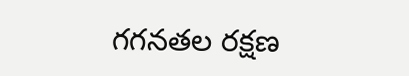గగనతల రక్షణ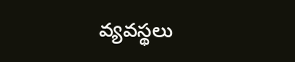వ్యవస్థలు